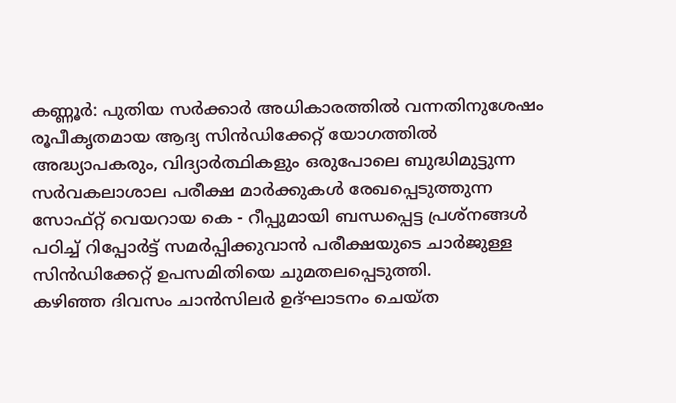കണ്ണൂർ: പുതിയ സർക്കാർ അധികാരത്തിൽ വന്നതിനുശേഷം രൂപീകൃതമായ ആദ്യ സിൻഡിക്കേറ്റ് യോഗത്തിൽ അദ്ധ്യാപകരും, വിദ്യാർത്ഥികളും ഒരുപോലെ ബുദ്ധിമുട്ടുന്ന സർവകലാശാല പരീക്ഷ മാർക്കുകൾ രേഖപ്പെടുത്തുന്ന സോഫ്റ്റ് വെയറായ കെ - റീപ്പുമായി ബന്ധപ്പെട്ട പ്രശ്നങ്ങൾ പഠിച്ച് റിപ്പോർട്ട് സമർപ്പിക്കുവാൻ പരീക്ഷയുടെ ചാർജുള്ള സിൻഡിക്കേറ്റ് ഉപസമിതിയെ ചുമതലപ്പെടുത്തി.
കഴിഞ്ഞ ദിവസം ചാൻസിലർ ഉദ്ഘാടനം ചെയ്ത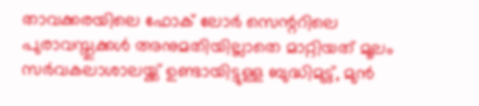താവക്കരയിലെ ഫോക് ലോർ സെന്ററിലെ പുരാവസ്തുക്കൾ അനുമതിയില്ലാതെ മാറ്റിയത് മൂലം സർവകലാശാലയ്ക്ക് ഉണ്ടായിട്ടുള്ള ബുദ്ധിമുട്ട്, മുൻ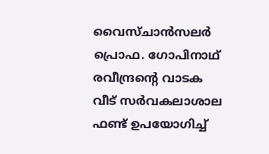വൈസ്ചാൻസലർ പ്രൊഫ. ഗോപിനാഥ് രവീന്ദ്രന്റെ വാടക വീട് സർവകലാശാല ഫണ്ട് ഉപയോഗിച്ച്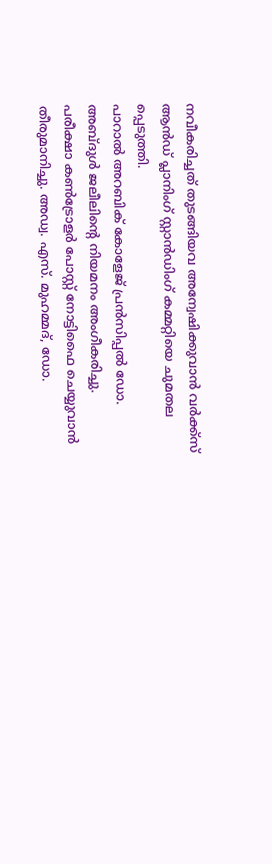നവീകരിച്ചത് തുടങ്ങിയവ അന്വേഷിക്കുവാൻ വർക്ക്സ് ആൻഡ് പ്ലാനിംഗ് സ്റ്റാൻഡിംഗ് കമ്മറ്റിയെ ചുമതല പ്പെടുത്തി.
പാറാൽ അറബിക് കോളേജ് പ്രൻസിപ്പൽ ഡോ. അബ്ദുൾ ജലീലിന്റെ നിയമനം അംഗീകരിച്ചു.
പരീക്ഷാ കൺട്രോളർ പോസ്റ്റ് നോട്ടിഫൈ ചെയ്യുവാൻ തീരുമാനിച്ചു. അഡ്വ. എസ്. മുഹമ്മദ്, ഡോ.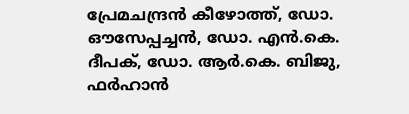പ്രേമചന്ദ്രൻ കീഴോത്ത്, ഡോ. ഔസേപ്പച്ചൻ, ഡോ. എൻ.കെ. ദീപക്, ഡോ. ആർ.കെ. ബിജു, ഫർഹാൻ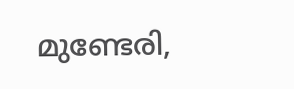മുണ്ടേരി,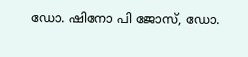ഡോ. ഷിനോ പി ജോസ്, ഡോ.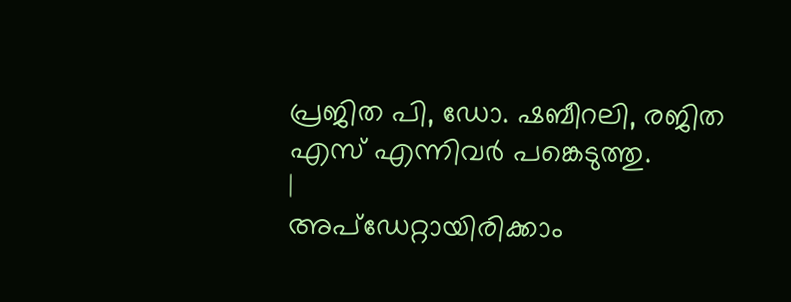പ്രജിത പി, ഡോ. ഷബീറലി, രജിത എസ് എന്നിവർ പങ്കെടുത്തു.
|
അപ്ഡേറ്റായിരിക്കാം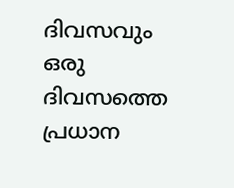ദിവസവും
ഒരു ദിവസത്തെ പ്രധാന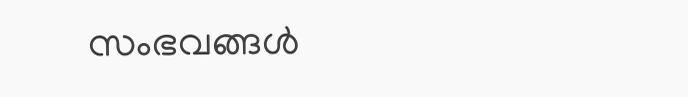സംഭവങ്ങൾ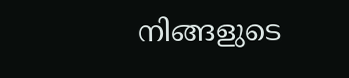നിങ്ങളുടെ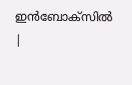ഇൻബോക്സിൽ |